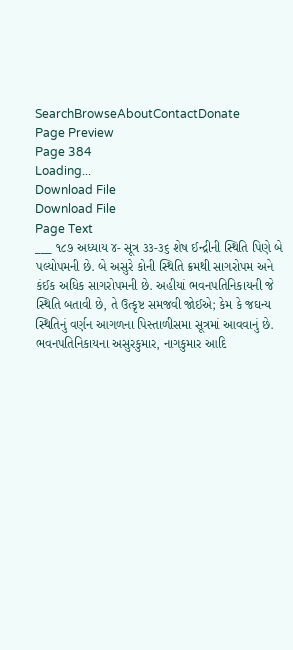SearchBrowseAboutContactDonate
Page Preview
Page 384
Loading...
Download File
Download File
Page Text
___ ૧૮૭ અધ્યાય ૪- સૂત્ર ૩૩-૩૬ શેષ ઈન્દ્રીની સ્થિતિ પિણે બે પલ્યોપમની છે. બે અસુરે કોની સ્થિતિ ક્રમથી સાગરોપમ અને કંઈક અધિક સાગરોપમની છે. અહીયાં ભવનપતિનિકાયની જે સ્થિતિ બતાવી છે, તે ઉત્કૃષ્ટ સમજવી જોઈએ; કેમ કે જઘન્ય સ્થિતિનું વર્ણન આગળના પિસ્તાળીસમા સૂત્રમાં આવવાનું છે. ભવનપતિનિકાયના અસુરકુમાર, નાગકુમાર આદિ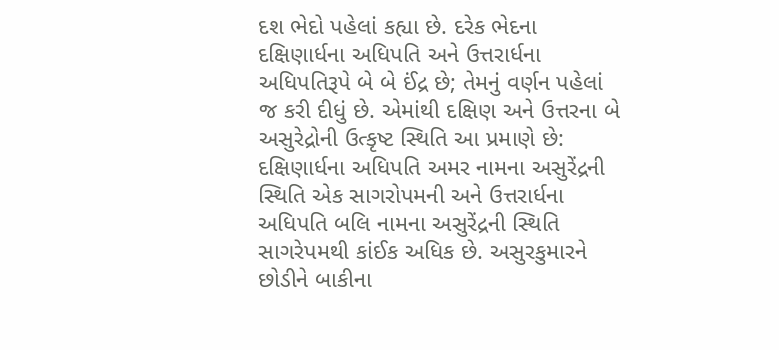દશ ભેદો પહેલાં કહ્યા છે. દરેક ભેદના દક્ષિણાર્ધના અધિપતિ અને ઉત્તરાર્ધના અધિપતિરૂપે બે બે ઈંદ્ર છે; તેમનું વર્ણન પહેલાં જ કરી દીધું છે. એમાંથી દક્ષિણ અને ઉત્તરના બે અસુરેદ્રોની ઉત્કૃષ્ટ સ્થિતિ આ પ્રમાણે છે: દક્ષિણાર્ધના અધિપતિ અમર નામના અસુરેંદ્રની સ્થિતિ એક સાગરોપમની અને ઉત્તરાર્ધના અધિપતિ બલિ નામના અસુરેંદ્રની સ્થિતિ સાગરેપમથી કાંઈક અધિક છે. અસુરકુમારને છોડીને બાકીના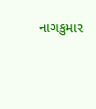નાગકુમાર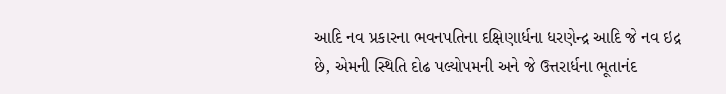આદિ નવ પ્રકારના ભવનપતિના દક્ષિણાર્ધના ધરણેન્દ્ર આદિ જે નવ ઇદ્ર છે, એમની સ્થિતિ દોઢ પલ્યોપમની અને જે ઉત્તરાર્ધના ભૂતાનંદ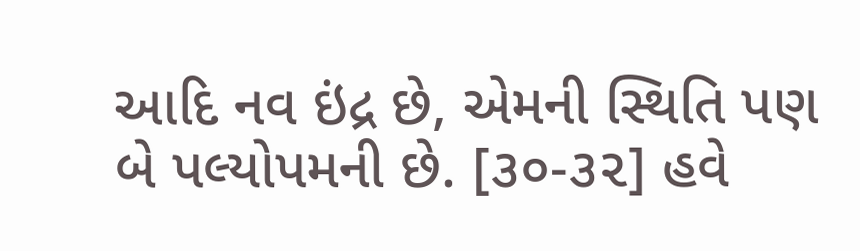આદિ નવ ઇંદ્ર છે, એમની સ્થિતિ પણ બે પલ્યોપમની છે. [૩૦-૩૨] હવે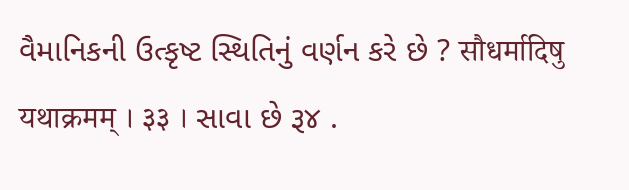વૈમાનિકની ઉત્કૃષ્ટ સ્થિતિનું વર્ણન કરે છે ? सौधर्मादिषु यथाक्रमम् । ३३ । સાવા છે રૂ૪ .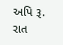અપિ રૂ. રાત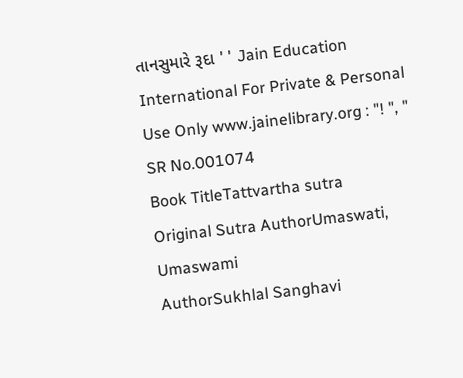તાનસુમારે રૂદા ' ' Jain Education International For Private & Personal Use Only www.jainelibrary.org : "! ", "
SR No.001074
Book TitleTattvartha sutra
Original Sutra AuthorUmaswati, Umaswami
AuthorSukhlal Sanghavi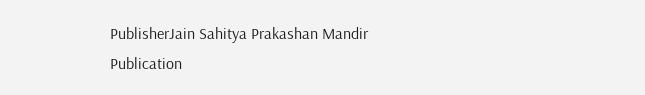PublisherJain Sahitya Prakashan Mandir
Publication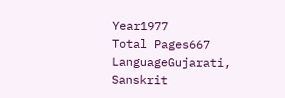Year1977
Total Pages667
LanguageGujarati, Sanskrit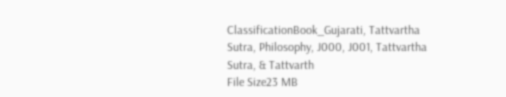ClassificationBook_Gujarati, Tattvartha Sutra, Philosophy, J000, J001, Tattvartha Sutra, & Tattvarth
File Size23 MB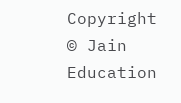Copyright © Jain Education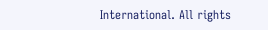International. All rights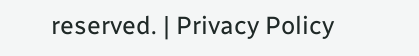reserved. | Privacy Policy